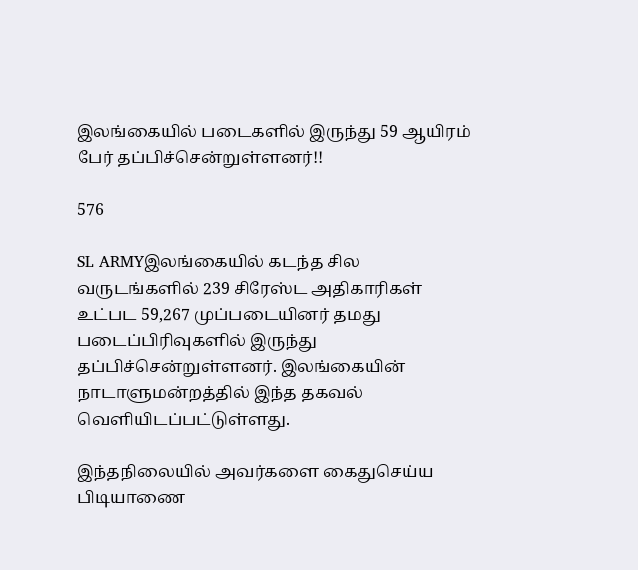இலங்கையில் படைகளில் இருந்து 59 ஆயிரம் பேர் தப்பிச்சென்றுள்ளனர்!!

576

SL ARMYஇலங்கையில் கடந்த சில வருடங்களில் 239 சிரேஸ்ட அதிகாரிகள் உட்பட 59,267 முப்படையினர் தமது படைப்பிரிவுகளில் இருந்து தப்பிச்சென்றுள்ளனர். இலங்கையின் நாடாளுமன்றத்தில் இந்த தகவல் வெளியிடப்பட்டுள்ளது.

இந்தநிலையில் அவர்களை கைதுசெய்ய பிடியாணை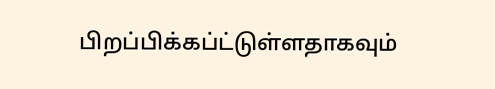பிறப்பிக்கப்ட்டுள்ளதாகவும்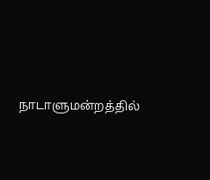நாடாளுமன்றத்தில்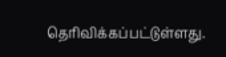தெரிவிக்கப்பட்டுள்ளது.